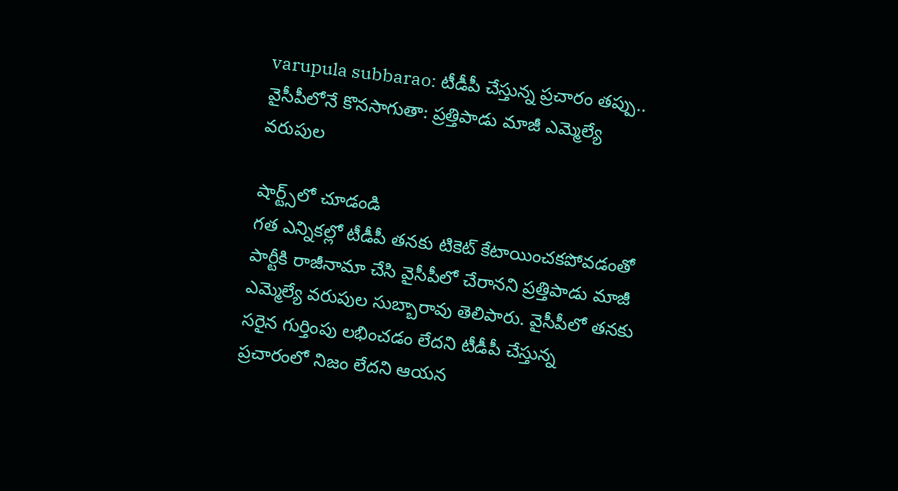varupula subbarao: టీడీపీ చేస్తున్న ప్రచారం తప్పు.. వైసీపీలోనే కొనసాగుతా: ప్రత్తిపాడు మాజీ ఎమ్మెల్యే వరుపుల

షార్ట్స్‌లో చూడండి
గత ఎన్నికల్లో టీడీపీ తనకు టికెట్ కేటాయించకపోవడంతో పార్టీకి రాజీనామా చేసి వైసీపీలో చేరానని ప్రత్తిపాడు మాజీ ఎమ్మెల్యే వరుపుల సుబ్బారావు తెలిపారు. వైసీపీలో తనకు సరైన గుర్తింపు లభించడం లేదని టీడీపీ చేస్తున్న ప్రచారంలో నిజం లేదని ఆయన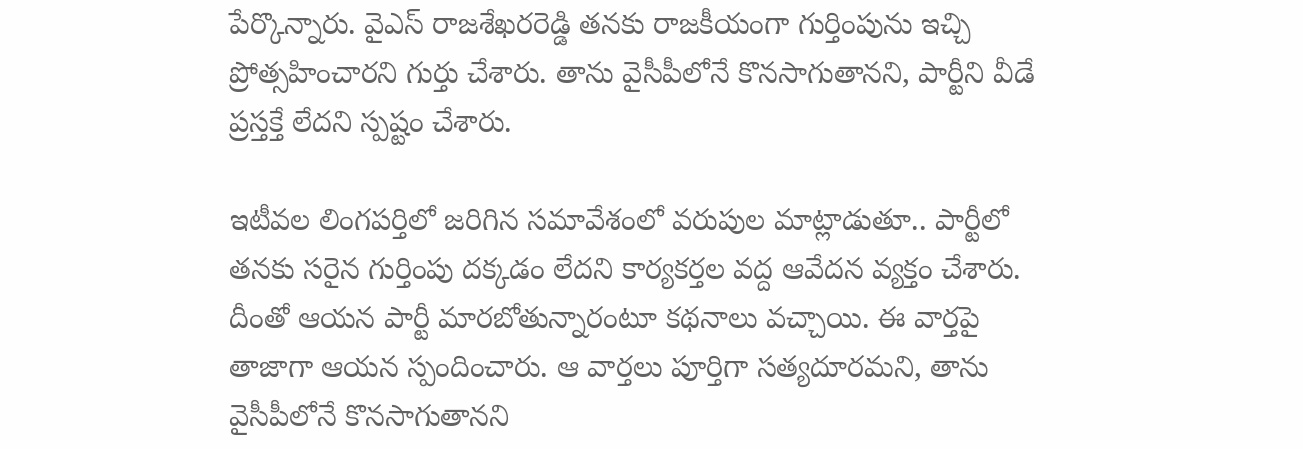పేర్కొన్నారు. వైఎస్ రాజశేఖరరెడ్డి తనకు రాజకీయంగా గుర్తింపును ఇచ్చి ప్రోత్సహించారని గుర్తు చేశారు. తాను వైసీపీలోనే కొనసాగుతానని, పార్టీని వీడే ప్రస్తక్తే లేదని స్పష్టం చేశారు.

ఇటీవల లింగపర్తిలో జరిగిన సమావేశంలో వరుపుల మాట్లాడుతూ.. పార్టీలో తనకు సరైన గుర్తింపు దక్కడం లేదని కార్యకర్తల వద్ద ఆవేదన వ్యక్తం చేశారు. దీంతో ఆయన పార్టీ మారబోతున్నారంటూ కథనాలు వచ్చాయి. ఈ వార్తపై తాజాగా ఆయన స్పందించారు. ఆ వార్తలు పూర్తిగా సత్యదూరమని, తాను వైసీపీలోనే కొనసాగుతానని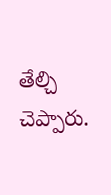తేల్చి చెప్పారు.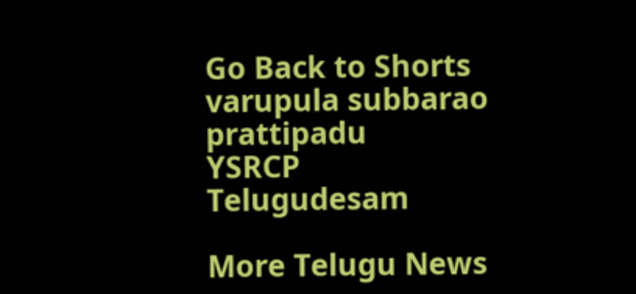Go Back to Shorts
varupula subbarao
prattipadu
YSRCP
Telugudesam

More Telugu News